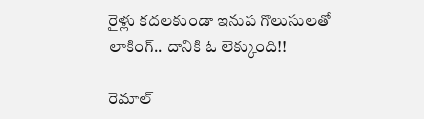రైళ్లు కదలకుండా ఇనుప గొలుసులతో లాకింగ్.. దానికి ఓ లెక్కుంది!!

రెమాల్‌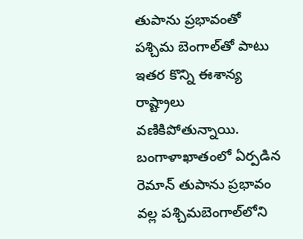తుపాను ప్రభావంతో పశ్చిమ బెంగాల్‌తో పాటు ఇతర కొన్ని ఈశాన్య రాష్ట్రాలు వణికిపోతున్నాయి. బంగాళాఖాతంలో ఏర్పడిన రెమాన్ తుపాను ప్రభావం వల్ల పశ్చిమబెంగాల్‌లోని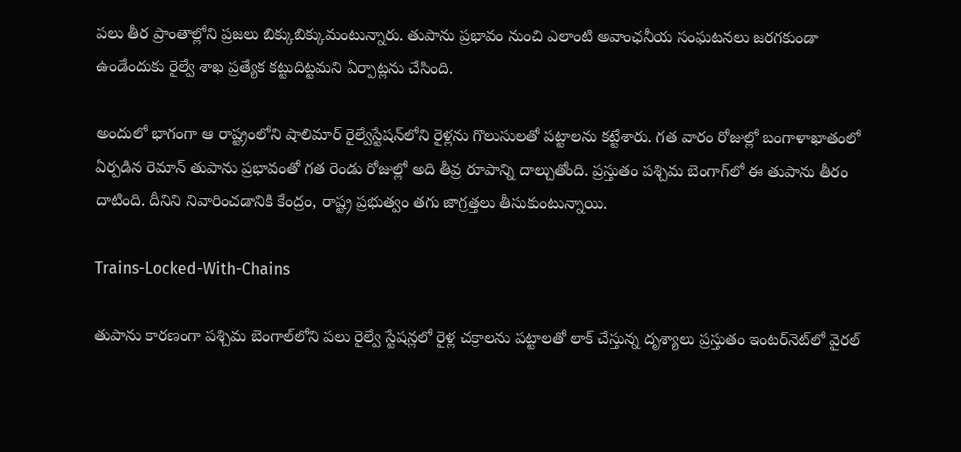పలు తీర ప్రాంతాల్లోని ప్రజలు బిక్కుబిక్కుమంటున్నారు. తుపాను ప్రభావం నుంచి ఎలాంటి అవాంఛనీయ సంఘటనలు జరగకుండా ఉండేందుకు రైల్వే శాఖ ప్రత్యేక కట్టుదిట్టమని ఏర్పాట్లను చేసింది.

అందులో భాగంగా ఆ రాష్ట్రంలోని షాలిమార్ రైల్వేస్టేషన్‌లోని రైళ్లను గొలుసులతో పట్టాలను కట్టేశారు. గత వారం రోజుల్లో బంగాళాఖాతంలో ఏర్పడిన రెమాన్‌ తుపాను ప్రభావంతో గత రెండు రోజుల్లో అది తీవ్ర రూపాన్ని దాల్చుతోంది. ప్రస్తుతం పశ్చిమ బెంగాగ్‌లో ఈ తుపాను తీరం దాటింది. దీనిని నివారించడానికి కేంద్రం, రాష్ట్ర ప్రభుత్వం తగు జాగ్రత్తలు తీసుకుంటున్నాయి.

Trains-Locked-With-Chains

తుపాను కారణంగా పశ్చిమ బెంగాల్‌లోని పలు రైల్వే స్టేషన్లలో రైళ్ల చక్రాలను పట్టాలతో లాక్ చేస్తున్న దృశ్యాలు ప్రస్తుతం ఇంటర్‌నెట్‌లో వైరల్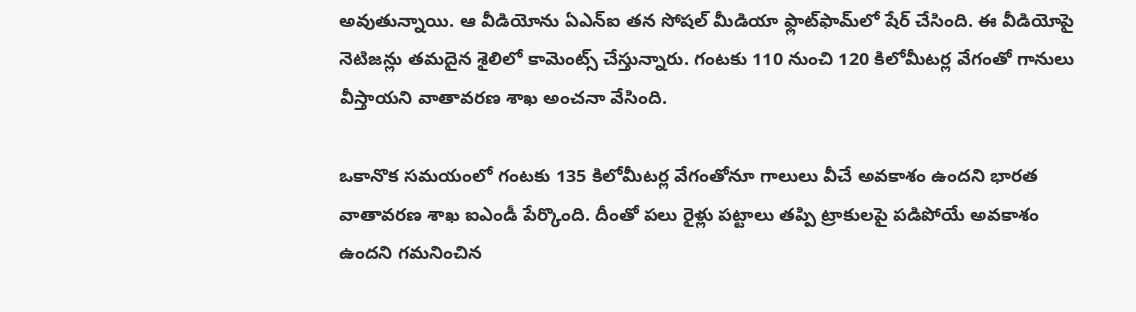అవుతున్నాయి. ఆ వీడియోను ఏఎన్ఐ తన సోషల్ మీడియా ఫ్లాట్‌ఫామ్‌లో షేర్ చేసింది. ఈ వీడియోపై నెటిజన్లు తమదైన శైలిలో కామెంట్స్‌ చేస్తున్నారు. గంటకు 110 నుంచి 120 కిలోమీటర్ల వేగంతో గానులు వీస్తాయని వాతావరణ శాఖ అంచనా వేసింది.

ఒకానొక సమయంలో గంటకు 135 కిలోమీటర్ల వేగంతోనూ గాలులు వీచే అవకాశం ఉందని భారత వాతావరణ శాఖ ఐఎండీ పేర్కొంది. దీంతో పలు రైళ్లు పట్టాలు తప్పి ట్రాకులపై పడిపోయే అవకాశం ఉందని గమనించిన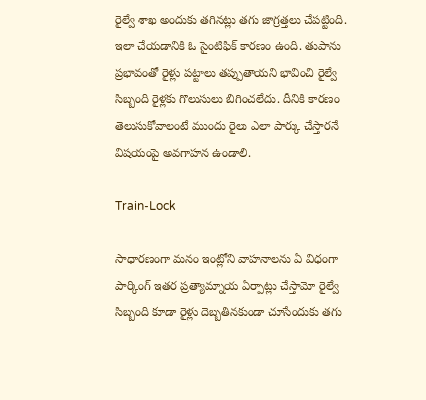రైల్వే శాఖ అందుకు తగినట్లు తగు జాగ్రత్తలు చేపట్టింది. ఇలా చేయడానికి ఓ సైంటిఫిక్ కారణం ఉంది. తుపాను ప్రభావంతో రైళ్లు పట్టాలు తప్పుతాయని భావించి రైల్వే సిబ్బంది రైళ్లకు గొలుసులు బిగించలేదు. దీనికి కారణం తెలుసుకోవాలంటే ముందు రైలు ఎలా పార్కు చేస్తారనే విషయంపై అవగాహన ఉండాలి.

Train-Lock

సాధారణంగా మనం ఇంట్లోని వాహనాలను ఏ విధంగా పార్కింగ్‌ ఇతర ప్రత్యామ్నాయ ఏర్పాట్లు చేస్తామో రైల్వే సిబ్బంది కూడా రైళ్లు దెబ్బతినకుండా చూసేందుకు తగు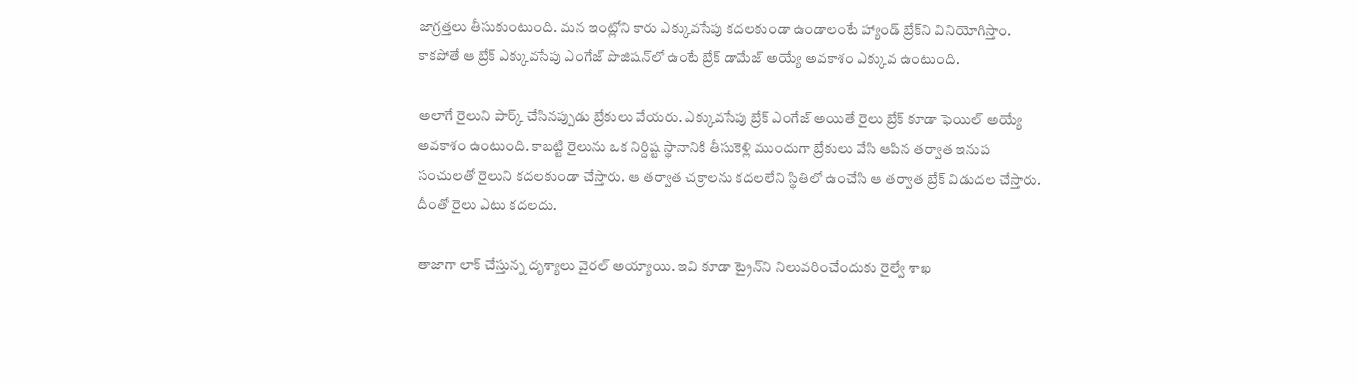జాగ్రత్తలు తీసుకుంటుంది. మన ఇంట్లోని కారు ఎక్కువసేపు కదలకుండా ఉండాలంటే హ్యాండ్ బ్రేక్‌ని వినియోగిస్తాం. కాకపోతే ఆ బ్రేక్ ఎక్కువసేపు ఎంగేజ్ పొజిషన్‌లో ఉంటే బ్రేక్ డామేజ్ అయ్యే అవకాశం ఎక్కువ ఉంటుంది.

అలాగే రైలుని పార్క్ చేసినప్పుడు బ్రేకులు వేయరు. ఎక్కువసేపు బ్రేక్ ఎంగేజ్ అయితే రైలు బ్రేక్ కూడా ఫెయిల్ అయ్యే అవకాశం ఉంటుంది. కాబట్టి రైలును ఒక నిర్దిష్ట స్థానానికి తీసుకెళ్లి ముందుగా బ్రేకులు వేసి ఆపిన తర్వాత ఇనుప సంచులతో రైలుని కదలకుండా చేస్తారు. ఆ తర్వాత చక్రాలను కదలలేని స్థితిలో ఉంచేసి ఆ తర్వాత బ్రేక్ విడుదల చేస్తారు. దీంతో రైలు ఎటు కదలదు.

తాజాగా లాక్‌ చేస్తున్న దృశ్యాలు వైరల్ అయ్యాయి. ఇవి కూడా ట్రైన్‌ని నిలువరించేందుకు రైల్వే శాఖ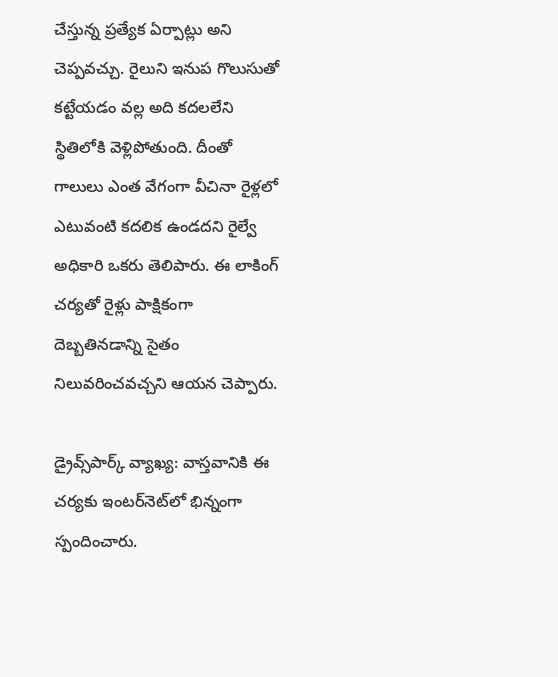చేస్తున్న ప్రత్యేక ఏర్పాట్లు అని చెప్పవచ్చు. రైలుని ఇనుప గొలుసుతో కట్టేయడం వల్ల అది కదలలేని స్థితిలోకి వెళ్లిపోతుంది. దీంతో గాలులు ఎంత వేగంగా వీచినా రైళ్లలో ఎటువంటి కదలిక ఉండదని రైల్వే అధికారి ఒకరు తెలిపారు. ఈ లాకింగ్‌ చర్యతో రైళ్లు పాక్షికంగా దెబ్బతినడాన్ని సైతం నిలువరించవచ్చని ఆయన చెప్పారు.

డ్రైవ్స్‌పార్క్‌ వ్యాఖ్య: వాస్తవానికి ఈ చర్యకు ఇంటర్‌నెట్‌లో భిన్నంగా స్పందించారు.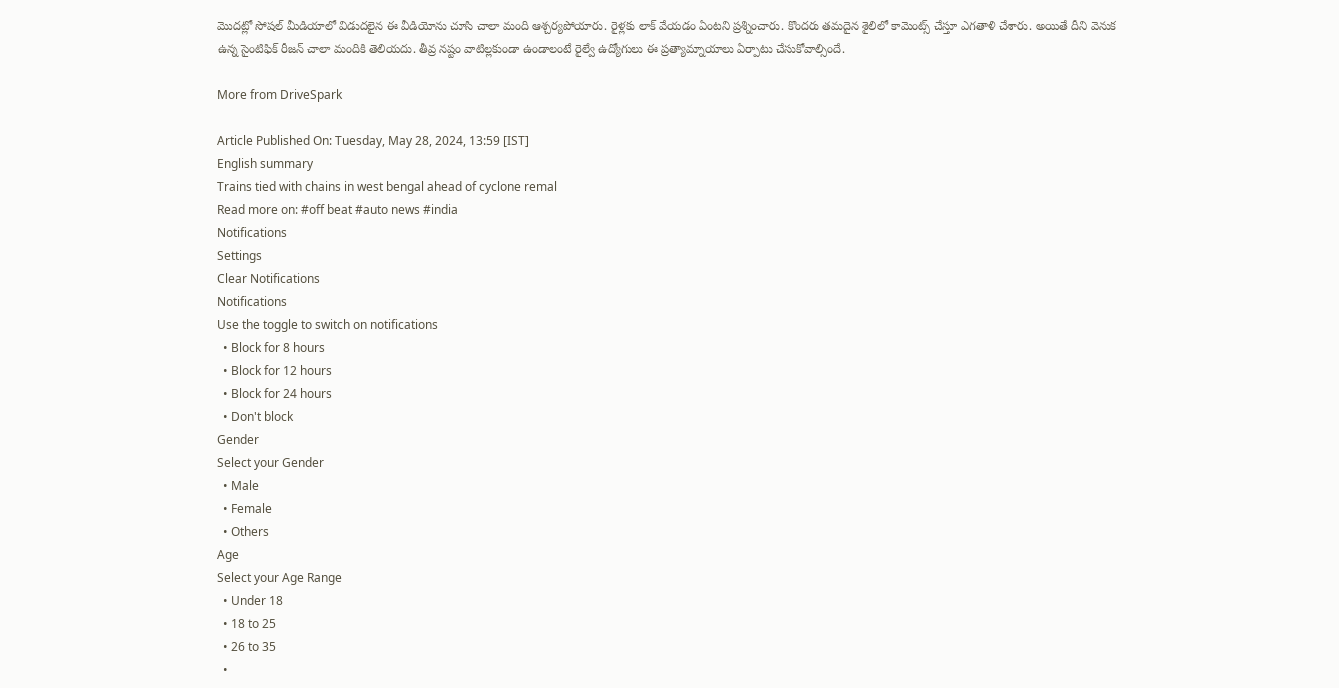మొదట్లో సోషల్ మీడియాలో విడుదలైన ఈ వీడియోను చూసి చాలా మంది ఆశ్చర్యపోయారు. రైళ్లకు లాక్‌ వేయడం ఏంటని ప్రశ్నించారు. కొందరు తమదైన శైలిలో కామెంట్స్‌ చేస్తూ ఎగతాళి చేశారు. అయితే దీని వెనుక ఉన్న సైంటిఫిక్ రీజన్ చాలా మందికి తెలియదు. తీవ్ర నష్టం వాటిల్లకుండా ఉండాలంటే రైల్వే ఉద్యోగులు ఈ ప్రత్యామ్నాయాలు ఏర్పాటు చేసుకోవాల్సిందే.

More from DriveSpark

Article Published On: Tuesday, May 28, 2024, 13:59 [IST]
English summary
Trains tied with chains in west bengal ahead of cyclone remal
Read more on: #off beat #auto news #india
Notifications
Settings
Clear Notifications
Notifications
Use the toggle to switch on notifications
  • Block for 8 hours
  • Block for 12 hours
  • Block for 24 hours
  • Don't block
Gender
Select your Gender
  • Male
  • Female
  • Others
Age
Select your Age Range
  • Under 18
  • 18 to 25
  • 26 to 35
  •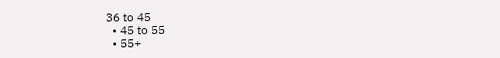36 to 45
  • 45 to 55
  • 55+